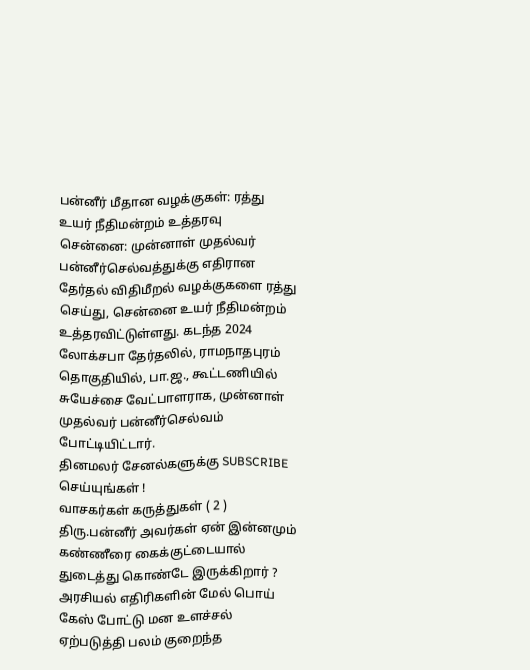பன்னீர் மீதான வழக்குகள்: ரத்து உயர் நீதிமன்றம் உத்தரவு
சென்னை: முன்னாள் முதல்வர் பன்னீர்செல்வத்துக்கு எதிரான தேர்தல் விதிமீறல் வழக்குகளை ரத்து செய்து, சென்னை உயர் நீதிமன்றம் உத்தரவிட்டுள்ளது. கடந்த 2024 லோக்சபா தேர்தலில், ராமநாதபுரம் தொகுதியில், பா.ஜ., கூட்டணியில் சுயேச்சை வேட்பாளராக, முன்னாள் முதல்வர் பன்னீர்செல்வம் போட்டியிட்டார்.
தினமலர் சேனல்களுக்கு SUBSCRIBE செய்யுங்கள் !
வாசகர்கள் கருத்துகள் ( 2 )
திரு.பன்னீர் அவர்கள் ஏன் இன்னமும் கண்ணீரை கைக்குட்டையால் துடைத்து கொண்டே இருக்கிறார் ?
அரசியல் எதிரிகளின் மேல் பொய் கேஸ் போட்டு மன உளச்சல் ஏற்படுத்தி பலம் குறைந்த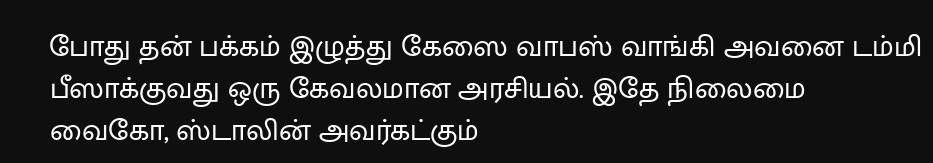போது தன் பக்கம் இழுத்து கேஸை வாபஸ் வாங்கி அவனை டம்மி பீஸாக்குவது ஒரு கேவலமான அரசியல். இதே நிலைமை வைகோ, ஸ்டாலின் அவர்கட்கும்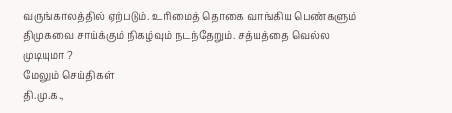வருங்காலத்தில் ஏற்படும். உரிமைத் தொகை வாங்கிய பெண்களும் திமுகவை சாய்க்கும் நிகழ்வும் நடந்தேறும். சத்யத்தை வெல்ல முடியுமா ?
மேலும் செய்திகள்
தி.மு.க.,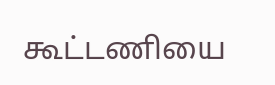கூட்டணியை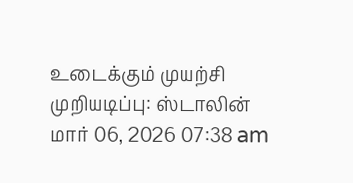உடைக்கும் முயற்சி முறியடிப்பு: ஸ்டாலின்
மார் 06, 2026 07:38 am